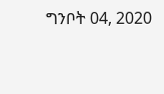ግንቦት 04, 2020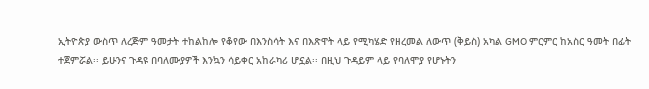ኢትዮጵያ ውስጥ ለረጅም ዓመታት ተከልከሎ የቆየው በእንስሳት እና በእጽዋት ላይ የሚካሄድ የዘረመል ለውጥ (ቅይስ) አካል GMO ምርምር ከአስር ዓመት በፊት ተጀምሯል፡፡ ይሁንና ጉዳዩ በባለሙያዎች እንኳን ሳይቀር አከራካሪ ሆኗል፡፡ በዚህ ጉዳይም ላይ የባለሞያ የሆኑትን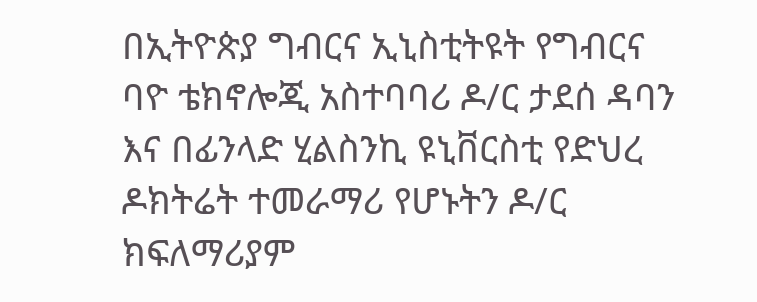በኢትዮጵያ ግብርና ኢኒስቲትዩት የግብርና ባዮ ቴክኖሎጂ አስተባባሪ ዶ/ር ታደሰ ዳባን እና በፊንላድ ሂልስንኪ ዩኒቨርስቲ የድህረ ዶክትሬት ተመራማሪ የሆኑትን ዶ/ር ክፍለማሪያም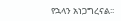የኋላን አነጋግረናል፡፡